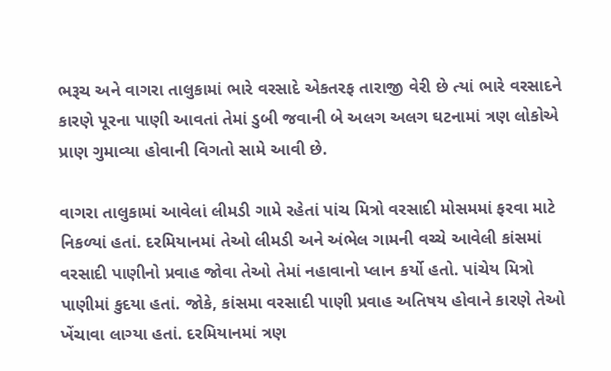ભરૂચ અને વાગરા તાલુકામાં ભારે વરસાદે એકતરફ તારાજી વેરી છે ત્યાં ભારે વરસાદને કારણે પૂરના પાણી આવતાં તેમાં ડુબી જવાની બે અલગ અલગ ઘટનામાં ત્રણ લોકોએ પ્રાણ ગુમાવ્યા હોવાની વિગતો સામે આવી છે.

વાગરા તાલુકામાં આવેલાં લીમડી ગામે રહેતાં પાંચ મિત્રો વરસાદી મોસમમાં ફરવા માટે નિકળ્યાં હતાં. દરમિયાનમાં તેઓ લીમડી અને અંભેલ ગામની વચ્ચે આવેલી કાંસમાં વરસાદી પાણીનો પ્રવાહ જોવા તેઓ તેમાં નહાવાનો પ્લાન કર્યો હતો. પાંચેય મિત્રો પાણીમાં કુદયા હતાં. જોકે, કાંસમા વરસાદી પાણી પ્રવાહ અતિષય હોવાને કારણે તેઓ ખેંચાવા લાગ્યા હતાં. દરમિયાનમાં ત્રણ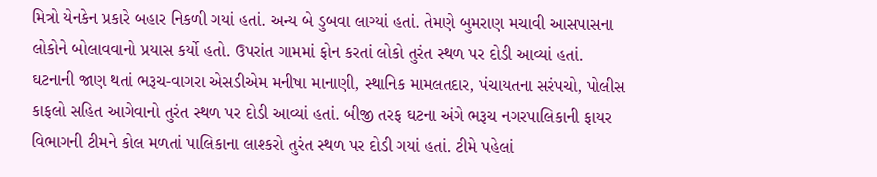મિત્રો યેનકેન પ્રકારે બહાર નિકળી ગયાં હતાં. અન્ય બે ડુબવા લાગ્યાં હતાં. તેમણે બુમરાણ મચાવી આસપાસના લોકોને બોલાવવાનો પ્રયાસ કર્યો હતો. ઉપરાંત ગામમાં ફોન કરતાં લોકો તુરંત સ્થળ પર દોડી આવ્યાં હતાં. ઘટનાની જાણ થતાં ભરૂચ-વાગરા એસડીએમ મનીષા માનાણી, સ્થાનિક મામલતદાર, પંચાયતના સરંપચો, પોલીસ કાફલો સહિત આગેવાનો તુરંત સ્થળ પર દોડી આવ્યાં હતાં. બીજી તરફ ઘટના અંગે ભરૂચ નગરપાલિકાની ફાયર વિભાગની ટીમને કોલ મળતાં પાલિકાના લાશ્કરો તુરંત સ્થળ પર દોડી ગયાં હતાં. ટીમે પહેલાં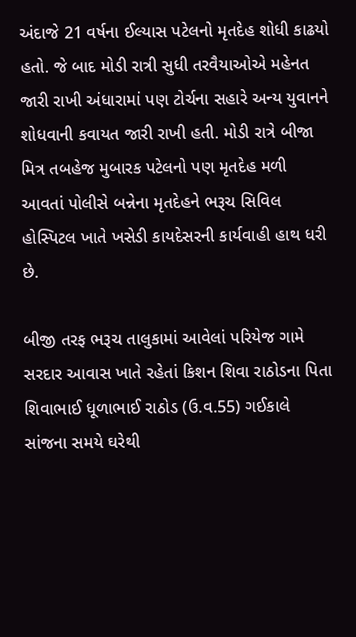અંદાજે 21 વર્ષના ઈલ્યાસ પટેલનો મૃતદેહ શોધી કાઢયો હતો. જે બાદ મોડી રાત્રી સુધી તરવૈયાઓએ મહેનત જારી રાખી અંધારામાં પણ ટોર્ચના સહારે અન્ય યુવાનને શોધવાની કવાયત જારી રાખી હતી. મોડી રાત્રે બીજા મિત્ર તબહેજ મુબારક પટેલનો પણ મૃતદેહ મળી આવતાં પોલીસે બન્નેના મૃતદેહને ભરૂચ સિવિલ હોસ્પિટલ ખાતે ખસેડી કાયદેસરની કાર્યવાહી હાથ ધરી છે.

બીજી તરફ ભરૂચ તાલુકામાં આવેલાં પરિયેજ ગામે સરદાર આવાસ ખાતે રહેતાં કિશન શિવા રાઠોડના પિતા શિવાભાઈ ધૂળાભાઈ રાઠોડ (ઉ.વ.55) ગઈકાલે સાંજના સમયે ઘરેથી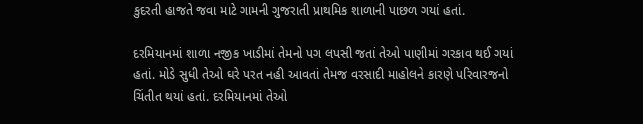કુદરતી હાજતે જવા માટે ગામની ગુજરાતી પ્રાથમિક શાળાની પાછળ ગયાં હતાં.

દરમિયાનમાં શાળા નજીક ખાડીમાં તેમનો પગ લપસી જતાં તેઓ પાણીમાં ગરકાવ થઈ ગયાં હતાં. મોડે સુધી તેઓ ઘરે પરત નહી આવતાં તેમજ વરસાદી માહોલને કારણે પરિવારજનો ચિંતીત થયાં હતાં. દરમિયાનમાં તેઓ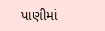પાણીમાં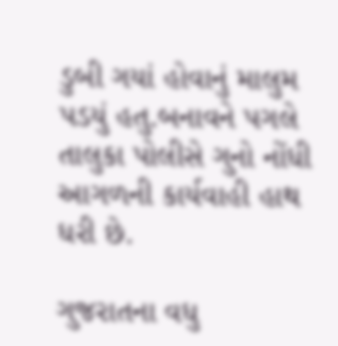ડુબી ગયાં હોવાનું માલુમ પડયું હતુ.બનાવને પગલે તાલુકા પોલીસે ગુનો નોંધી આગળની કાર્યવાહી હાથ ધરી છે.

ગુજરાતના વધુ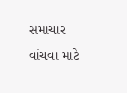સમાચાર વાંચવા માટે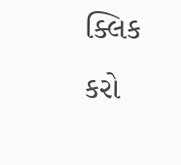ક્લિક કરો